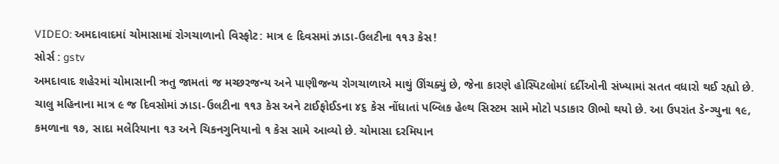VIDEO: અમદાવાદમાં ચોમાસામાં રોગચાળાનો વિસ્ફોટ: માત્ર ૯ દિવસમાં ઝાડા-ઉલટીના ૧૧૩ કેસ!
સોર્સ : gstv
અમદાવાદ શહેરમાં ચોમાસાની ઋતુ જામતાં જ મચ્છરજન્ય અને પાણીજન્ય રોગચાળાએ માથું ઊંચક્યું છે, જેના કારણે હોસ્પિટલોમાં દર્દીઓની સંખ્યામાં સતત વધારો થઈ રહ્યો છે. ચાલુ મહિનાના માત્ર ૯ જ દિવસોમાં ઝાડા-ઉલટીના ૧૧૩ કેસ અને ટાઈફોઈડના ૪૬ કેસ નોંધાતાં પબ્લિક હેલ્થ સિસ્ટમ સામે મોટો પડાકાર ઊભો થયો છે. આ ઉપરાંત ડેન્ગ્યુના ૧૯, કમળાના ૧૭, સાદા મલેરિયાના ૧૩ અને ચિકનગુનિયાનો ૧ કેસ સામે આવ્યો છે. ચોમાસા દરમિયાન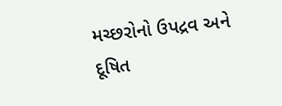મચ્છરોનો ઉપદ્રવ અને દૂષિત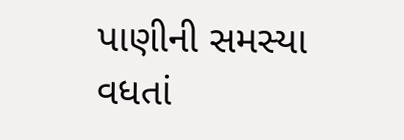પાણીની સમસ્યા વધતાં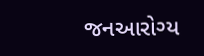જનઆરોગ્ય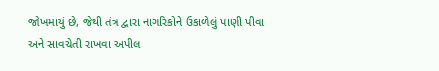જોખમાયું છે, જેથી તંત્ર દ્વારા નાગરિકોને ઉકાળેલું પાણી પીવા અને સાવચેતી રાખવા અપીલ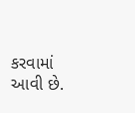કરવામાં આવી છે.